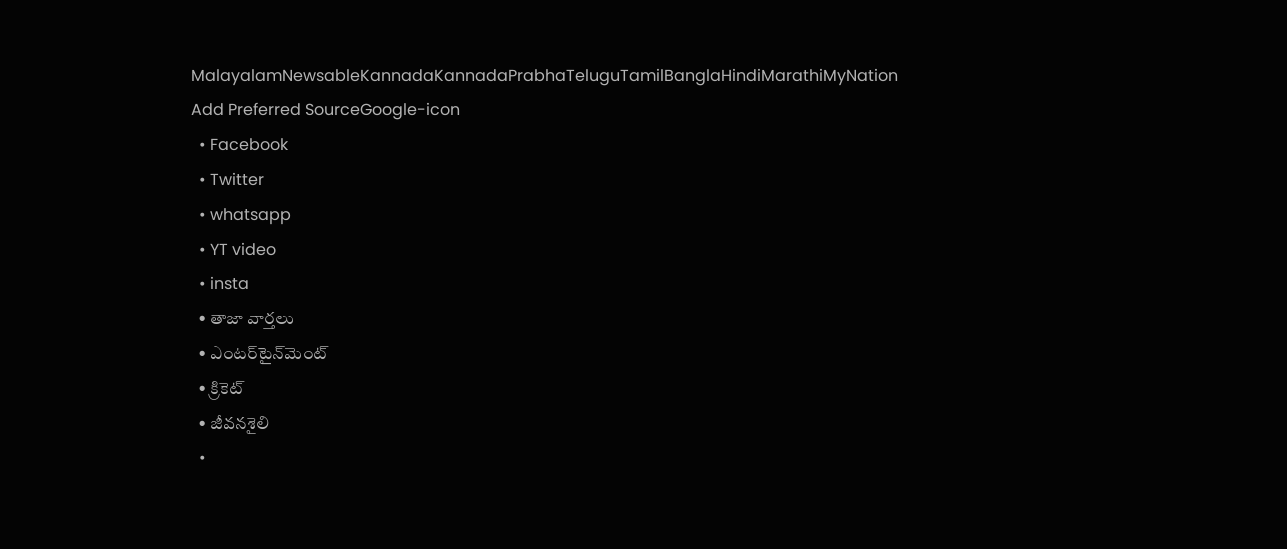MalayalamNewsableKannadaKannadaPrabhaTeluguTamilBanglaHindiMarathiMyNation
Add Preferred SourceGoogle-icon
  • Facebook
  • Twitter
  • whatsapp
  • YT video
  • insta
  • తాజా వార్తలు
  • ఎంటర్‌టైన్‌మెంట్
  • క్రికెట్
  • జీవనశైలి
  •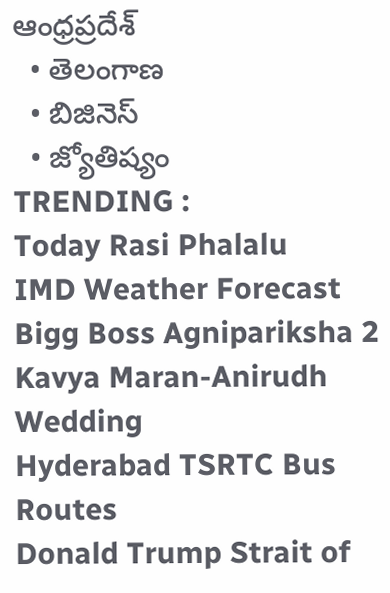ఆంధ్రప్రదేశ్
  • తెలంగాణ
  • బిజినెస్
  • జ్యోతిష్యం
TRENDING :
Today Rasi Phalalu
IMD Weather Forecast
Bigg Boss Agnipariksha 2
Kavya Maran-Anirudh Wedding
Hyderabad TSRTC Bus Routes
Donald Trump Strait of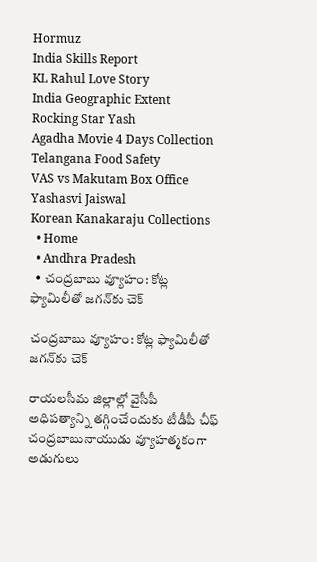Hormuz
India Skills Report
KL Rahul Love Story
India Geographic Extent
Rocking Star Yash
Agadha Movie 4 Days Collection
Telangana Food Safety
VAS vs Makutam Box Office
Yashasvi Jaiswal
Korean Kanakaraju Collections
  • Home
  • Andhra Pradesh
  • చంద్రబాబు వ్యూహం: కోట్ల ఫ్యామిలీతో జగన్‌కు చెక్

చంద్రబాబు వ్యూహం: కోట్ల ఫ్యామిలీతో జగన్‌కు చెక్

రాయలసీమ జిల్లాల్లో వైసీపీ అధిపత్యాన్ని తగ్గించేందుకు టీడీపీ చీఫ్ చంద్రబాబునాయుడు వ్యూహత్మకంగా అడుగులు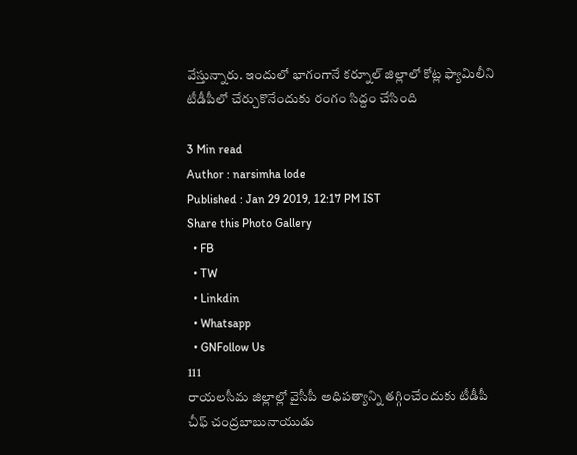వేస్తున్నారు. ఇందులో భాగంగానే కర్నూల్ జిల్లాలో కోట్ల ఫ్యామిలీని టీడీపీలో చేర్చుకొనేందుకు రంగం సిద్దం చేసింది

3 Min read
Author : narsimha lode
Published : Jan 29 2019, 12:17 PM IST
Share this Photo Gallery
  • FB
  • TW
  • Linkdin
  • Whatsapp
  • GNFollow Us
111
రాయలసీమ జిల్లాల్లో వైసీపీ అధిపత్యాన్ని తగ్గించేందుకు టీడీపీ చీఫ్ చంద్రబాబునాయుడు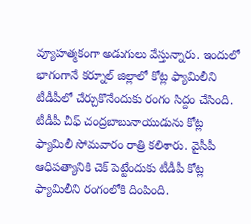వ్యూహత్మకంగా అడుగులు వేస్తున్నారు. ఇందులో భాగంగానే కర్నూల్ జిల్లాలో కోట్ల ఫ్యామిలీని టీడీపీలో చేర్చుకొనేందుకు రంగం సిద్దం చేసింది. టీడీపీ చీఫ్ చంద్రబాబునాయుడును కోట్ల ఫ్యామిలీ సోమవారం రాత్రి కలిశారు. వైసీపీ ఆధిపత్యానికి చెక్ పెట్టేందుకు టీడీపీ కోట్ల ఫ్యామిలీని రంగంలోకి దింపింది.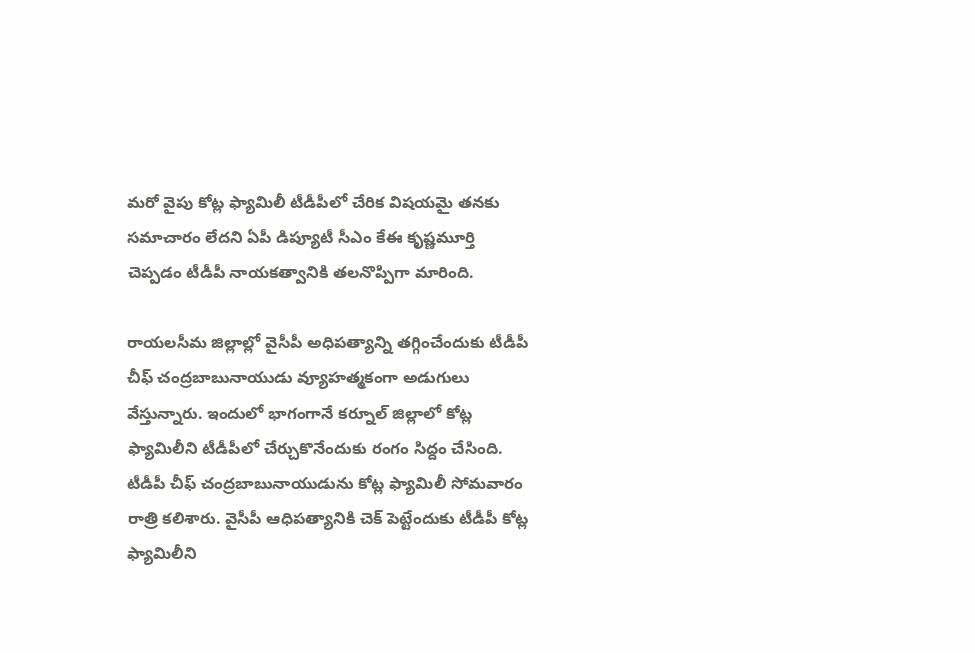మరో వైపు కోట్ల ఫ్యామిలీ టీడీపీలో చేరిక విషయమై తనకు సమాచారం లేదని ఏపీ డిప్యూటీ సీఎం కేఈ కృష్ణమూర్తి చెప్పడం టీడీపీ నాయకత్వానికి తలనొప్పిగా మారింది.

రాయలసీమ జిల్లాల్లో వైసీపీ అధిపత్యాన్ని తగ్గించేందుకు టీడీపీ చీఫ్ చంద్రబాబునాయుడు వ్యూహత్మకంగా అడుగులు వేస్తున్నారు. ఇందులో భాగంగానే కర్నూల్ జిల్లాలో కోట్ల ఫ్యామిలీని టీడీపీలో చేర్చుకొనేందుకు రంగం సిద్దం చేసింది. టీడీపీ చీఫ్ చంద్రబాబునాయుడును కోట్ల ఫ్యామిలీ సోమవారం రాత్రి కలిశారు. వైసీపీ ఆధిపత్యానికి చెక్ పెట్టేందుకు టీడీపీ కోట్ల ఫ్యామిలీని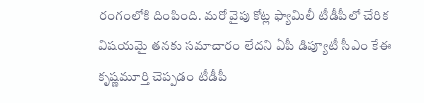రంగంలోకి దింపింది. మరో వైపు కోట్ల ఫ్యామిలీ టీడీపీలో చేరిక విషయమై తనకు సమాచారం లేదని ఏపీ డిప్యూటీ సీఎం కేఈ కృష్ణమూర్తి చెప్పడం టీడీపీ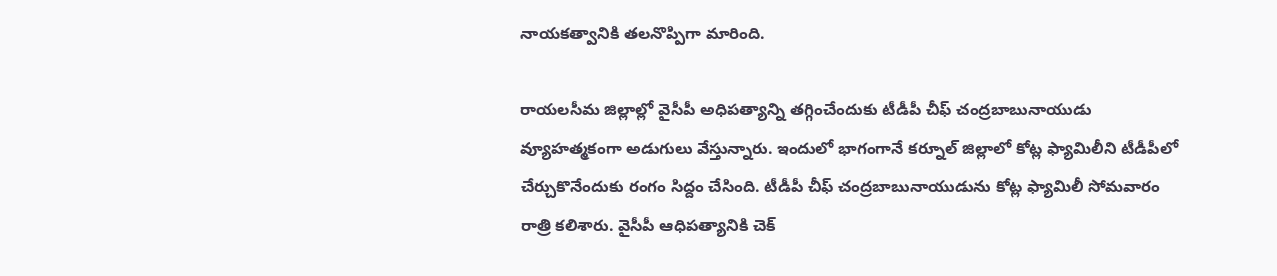నాయకత్వానికి తలనొప్పిగా మారింది.

రాయలసీమ జిల్లాల్లో వైసీపీ అధిపత్యాన్ని తగ్గించేందుకు టీడీపీ చీఫ్ చంద్రబాబునాయుడు వ్యూహత్మకంగా అడుగులు వేస్తున్నారు. ఇందులో భాగంగానే కర్నూల్ జిల్లాలో కోట్ల ఫ్యామిలీని టీడీపీలో చేర్చుకొనేందుకు రంగం సిద్దం చేసింది. టీడీపీ చీఫ్ చంద్రబాబునాయుడును కోట్ల ఫ్యామిలీ సోమవారం రాత్రి కలిశారు. వైసీపీ ఆధిపత్యానికి చెక్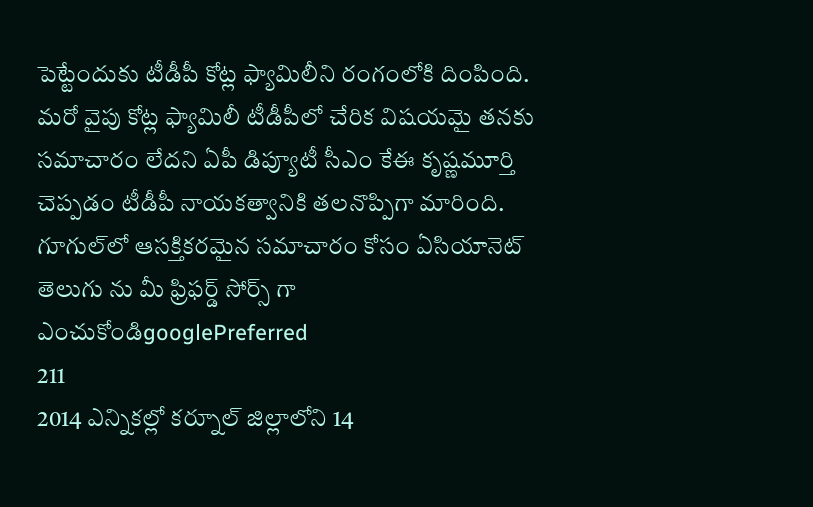పెట్టేందుకు టీడీపీ కోట్ల ఫ్యామిలీని రంగంలోకి దింపింది. మరో వైపు కోట్ల ఫ్యామిలీ టీడీపీలో చేరిక విషయమై తనకు సమాచారం లేదని ఏపీ డిప్యూటీ సీఎం కేఈ కృష్ణమూర్తి చెప్పడం టీడీపీ నాయకత్వానికి తలనొప్పిగా మారింది.
గూగుల్‌లో ఆసక్తికరమైన సమాచారం కోసం ఏసియానెట్ తెలుగు ను మీ ఫ్రిఫర్డ్ సోర్స్ గా ఎంచుకోండిgooglePreferred
211
2014 ఎన్నికల్లో కర్నూల్ జిల్లాలోని 14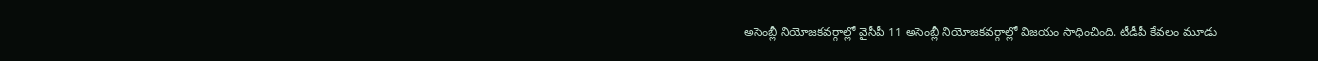అసెంబ్లీ నియోజకవర్గాల్లో వైసీపీ 11 అసెంబ్లీ నియోజకవర్గాల్లో విజయం సాధించింది. టీడీపీ కేవలం మూడు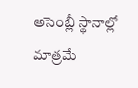అసెంబ్లీ స్థానాల్లో మాత్రమే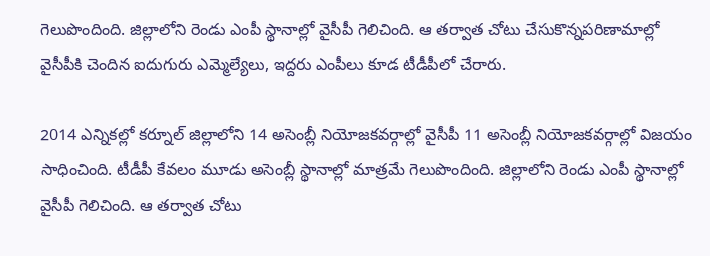గెలుపొందింది. జిల్లాలోని రెండు ఎంపీ స్థానాల్లో వైసీపీ గెలిచింది. ఆ తర్వాత చోటు చేసుకొన్నపరిణామాల్లో వైసీపీకి చెందిన ఐదుగురు ఎమ్మెల్యేలు, ఇద్దరు ఎంపీలు కూడ టీడీపీలో చేరారు.

2014 ఎన్నికల్లో కర్నూల్ జిల్లాలోని 14 అసెంబ్లీ నియోజకవర్గాల్లో వైసీపీ 11 అసెంబ్లీ నియోజకవర్గాల్లో విజయం సాధించింది. టీడీపీ కేవలం మూడు అసెంబ్లీ స్థానాల్లో మాత్రమే గెలుపొందింది. జిల్లాలోని రెండు ఎంపీ స్థానాల్లో వైసీపీ గెలిచింది. ఆ తర్వాత చోటు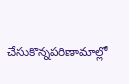చేసుకొన్నపరిణామాల్లో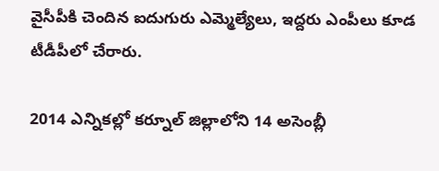వైసీపీకి చెందిన ఐదుగురు ఎమ్మెల్యేలు, ఇద్దరు ఎంపీలు కూడ టీడీపీలో చేరారు.

2014 ఎన్నికల్లో కర్నూల్ జిల్లాలోని 14 అసెంబ్లీ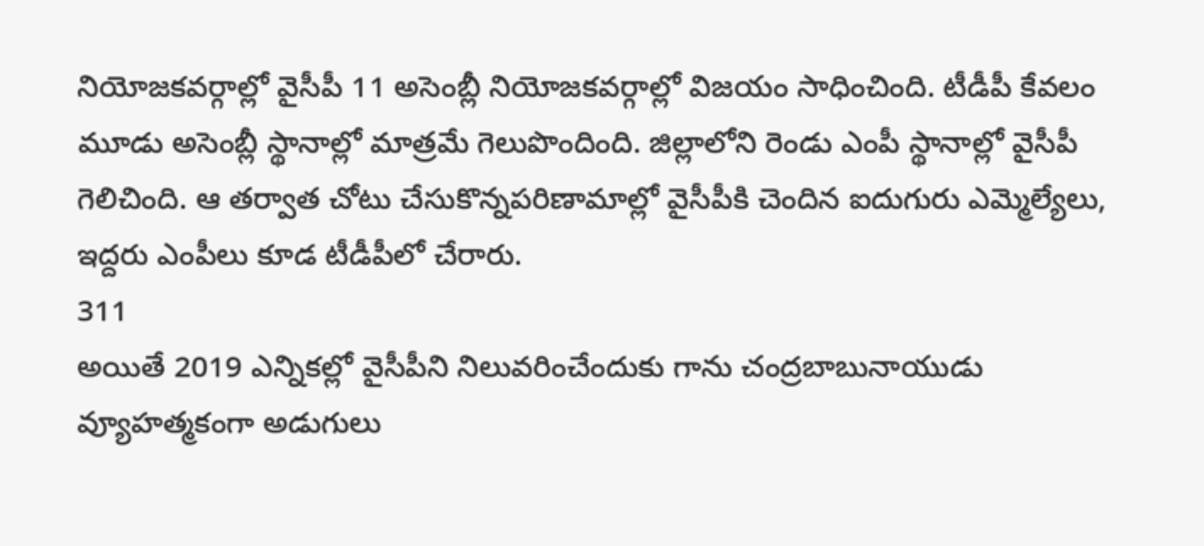నియోజకవర్గాల్లో వైసీపీ 11 అసెంబ్లీ నియోజకవర్గాల్లో విజయం సాధించింది. టీడీపీ కేవలం మూడు అసెంబ్లీ స్థానాల్లో మాత్రమే గెలుపొందింది. జిల్లాలోని రెండు ఎంపీ స్థానాల్లో వైసీపీ గెలిచింది. ఆ తర్వాత చోటు చేసుకొన్నపరిణామాల్లో వైసీపీకి చెందిన ఐదుగురు ఎమ్మెల్యేలు, ఇద్దరు ఎంపీలు కూడ టీడీపీలో చేరారు.
311
అయితే 2019 ఎన్నికల్లో వైసీపీని నిలువరించేందుకు గాను చంద్రబాబునాయుడు వ్యూహత్మకంగా అడుగులు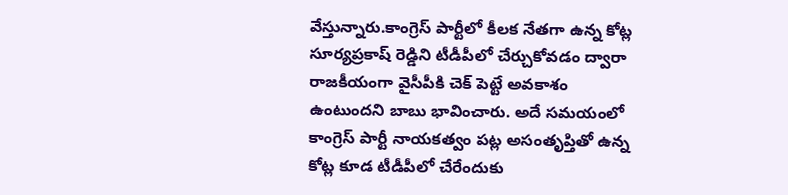వేస్తున్నారు.కాంగ్రెస్ పార్టీలో కీలక నేతగా ఉన్న కోట్ల సూర్యప్రకాష్ రెడ్డిని టీడీపీలో చేర్చుకోవడం ద్వారా రాజకీయంగా వైసీపీకి చెక్ పెట్టే అవకాశం ఉంటుందని బాబు భావించారు. అదే సమయంలో కాంగ్రెస్ పార్టీ నాయకత్వం పట్ల అసంతృప్తితో ఉన్న కోట్ల కూడ టీడీపీలో చేరేందుకు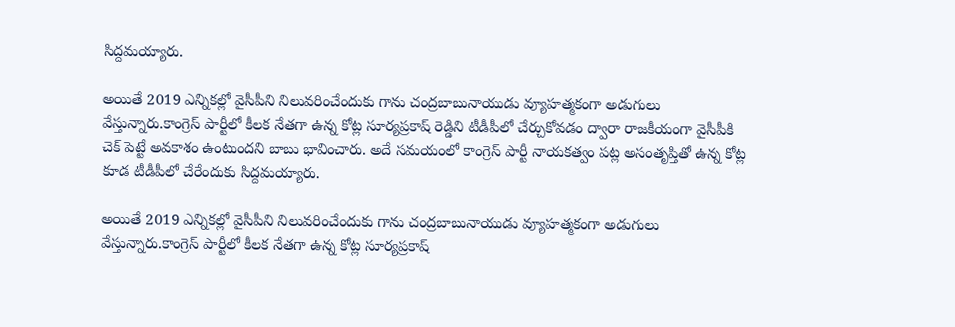సిద్దమయ్యారు.

అయితే 2019 ఎన్నికల్లో వైసీపీని నిలువరించేందుకు గాను చంద్రబాబునాయుడు వ్యూహత్మకంగా అడుగులు వేస్తున్నారు.కాంగ్రెస్ పార్టీలో కీలక నేతగా ఉన్న కోట్ల సూర్యప్రకాష్ రెడ్డిని టీడీపీలో చేర్చుకోవడం ద్వారా రాజకీయంగా వైసీపీకి చెక్ పెట్టే అవకాశం ఉంటుందని బాబు భావించారు. అదే సమయంలో కాంగ్రెస్ పార్టీ నాయకత్వం పట్ల అసంతృప్తితో ఉన్న కోట్ల కూడ టీడీపీలో చేరేందుకు సిద్దమయ్యారు.

అయితే 2019 ఎన్నికల్లో వైసీపీని నిలువరించేందుకు గాను చంద్రబాబునాయుడు వ్యూహత్మకంగా అడుగులు వేస్తున్నారు.కాంగ్రెస్ పార్టీలో కీలక నేతగా ఉన్న కోట్ల సూర్యప్రకాష్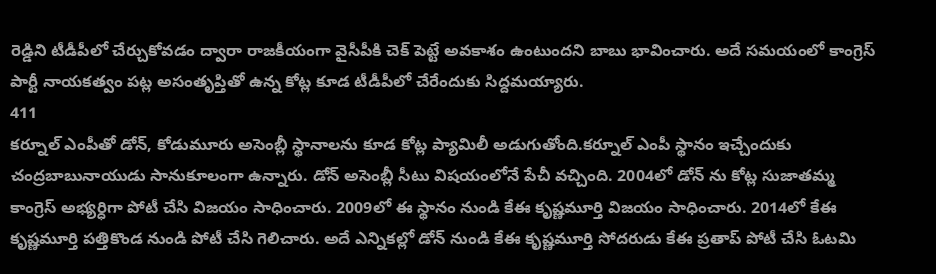రెడ్డిని టీడీపీలో చేర్చుకోవడం ద్వారా రాజకీయంగా వైసీపీకి చెక్ పెట్టే అవకాశం ఉంటుందని బాబు భావించారు. అదే సమయంలో కాంగ్రెస్ పార్టీ నాయకత్వం పట్ల అసంతృప్తితో ఉన్న కోట్ల కూడ టీడీపీలో చేరేందుకు సిద్దమయ్యారు.
411
కర్నూల్ ఎంపీతో డోన్, కోడుమూరు అసెంబ్లీ స్థానాలను కూడ కోట్ల ప్యామిలీ అడుగుతోంది.కర్నూల్ ఎంపీ స్థానం ఇచ్చేందుకు చంద్రబాబునాయుడు సానుకూలంగా ఉన్నారు. డోన్ అసెంబ్లీ సీటు విషయంలోనే పేచీ వచ్చింది. 2004లో డోన్‌ ను కోట్ల సుజాతమ్మ కాంగ్రెస్ అభ్యర్ధిగా పోటీ చేసి విజయం సాధించారు. 2009లో ఈ స్థానం నుండి కేఈ కృష్ణమూర్తి విజయం సాధించారు. 2014లో కేఈ కృష్ణమూర్తి పత్తికొండ నుండి పోటీ చేసి గెలిచారు. అదే ఎన్నికల్లో డోన్ నుండి కేఈ కృష్ణమూర్తి సోదరుడు కేఈ ప్రతాప్ పోటీ చేసి ఓటమి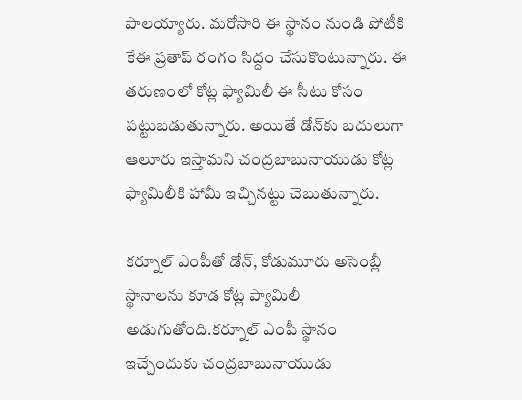పాలయ్యారు. మరోసారి ఈ స్థానం నుండి పోటీకి కేఈ ప్రతాప్ రంగం సిద్దం చేసుకొంటున్నారు. ఈ తరుణంలో కోట్ల ఫ్యామిలీ ఈ సీటు కోసం పట్టుబడుతున్నారు. అయితే డోన్‌కు బదులుగా ఆలూరు ఇస్తామని చంద్రబాబునాయుడు కోట్ల ఫ్యామిలీకి హామీ ఇచ్చినట్టు చెబుతున్నారు.

కర్నూల్ ఎంపీతో డోన్, కోడుమూరు అసెంబ్లీ స్థానాలను కూడ కోట్ల ప్యామిలీ అడుగుతోంది.కర్నూల్ ఎంపీ స్థానం ఇచ్చేందుకు చంద్రబాబునాయుడు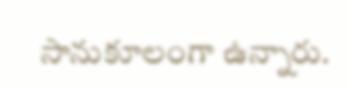సానుకూలంగా ఉన్నారు.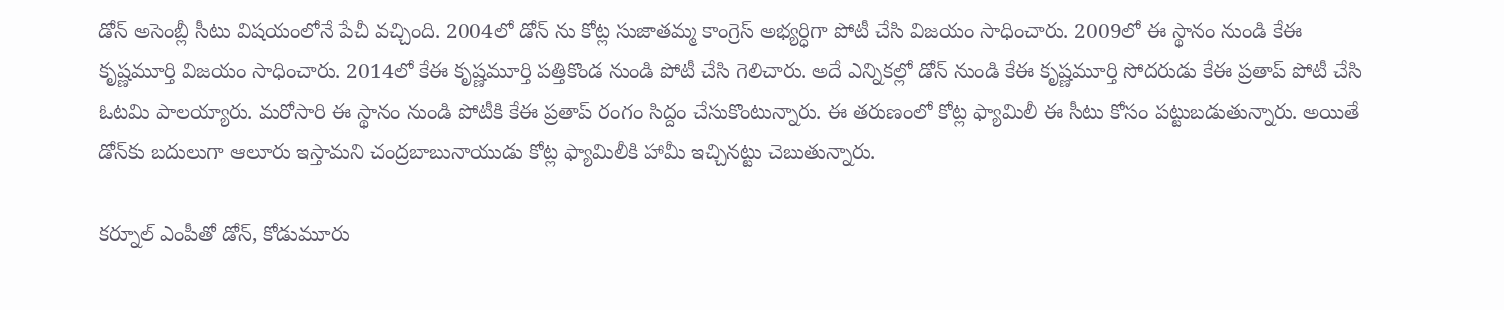డోన్ అసెంబ్లీ సీటు విషయంలోనే పేచీ వచ్చింది. 2004లో డోన్‌ ను కోట్ల సుజాతమ్మ కాంగ్రెస్ అభ్యర్ధిగా పోటీ చేసి విజయం సాధించారు. 2009లో ఈ స్థానం నుండి కేఈ కృష్ణమూర్తి విజయం సాధించారు. 2014లో కేఈ కృష్ణమూర్తి పత్తికొండ నుండి పోటీ చేసి గెలిచారు. అదే ఎన్నికల్లో డోన్ నుండి కేఈ కృష్ణమూర్తి సోదరుడు కేఈ ప్రతాప్ పోటీ చేసి ఓటమి పాలయ్యారు. మరోసారి ఈ స్థానం నుండి పోటీకి కేఈ ప్రతాప్ రంగం సిద్దం చేసుకొంటున్నారు. ఈ తరుణంలో కోట్ల ఫ్యామిలీ ఈ సీటు కోసం పట్టుబడుతున్నారు. అయితే డోన్‌కు బదులుగా ఆలూరు ఇస్తామని చంద్రబాబునాయుడు కోట్ల ఫ్యామిలీకి హామీ ఇచ్చినట్టు చెబుతున్నారు.

కర్నూల్ ఎంపీతో డోన్, కోడుమూరు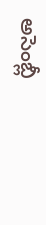అసెంబ్లీ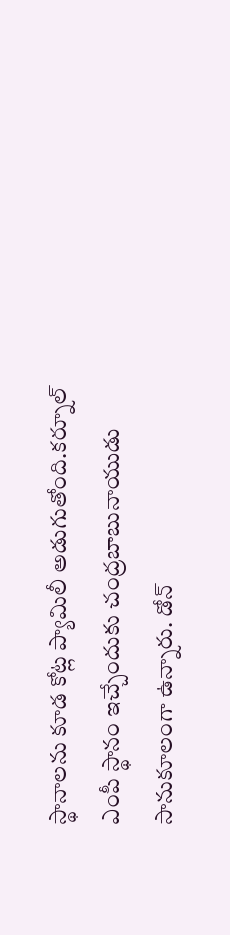స్థానాలను కూడ కోట్ల ప్యామిలీ అడుగుతోంది.కర్నూల్ ఎంపీ స్థానం ఇచ్చేందుకు చంద్రబాబునాయుడు సానుకూలంగా ఉన్నారు. డోన్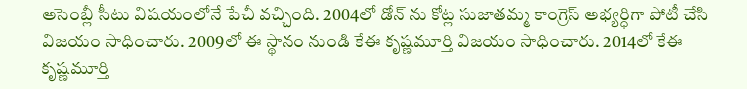అసెంబ్లీ సీటు విషయంలోనే పేచీ వచ్చింది. 2004లో డోన్‌ ను కోట్ల సుజాతమ్మ కాంగ్రెస్ అభ్యర్ధిగా పోటీ చేసి విజయం సాధించారు. 2009లో ఈ స్థానం నుండి కేఈ కృష్ణమూర్తి విజయం సాధించారు. 2014లో కేఈ కృష్ణమూర్తి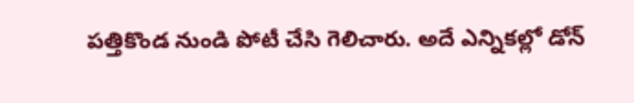పత్తికొండ నుండి పోటీ చేసి గెలిచారు. అదే ఎన్నికల్లో డోన్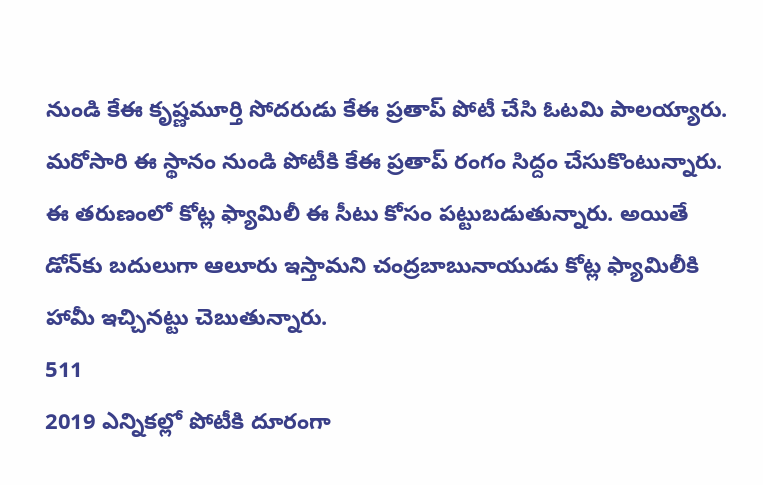నుండి కేఈ కృష్ణమూర్తి సోదరుడు కేఈ ప్రతాప్ పోటీ చేసి ఓటమి పాలయ్యారు. మరోసారి ఈ స్థానం నుండి పోటీకి కేఈ ప్రతాప్ రంగం సిద్దం చేసుకొంటున్నారు. ఈ తరుణంలో కోట్ల ఫ్యామిలీ ఈ సీటు కోసం పట్టుబడుతున్నారు. అయితే డోన్‌కు బదులుగా ఆలూరు ఇస్తామని చంద్రబాబునాయుడు కోట్ల ఫ్యామిలీకి హామీ ఇచ్చినట్టు చెబుతున్నారు.
511
2019 ఎన్నికల్లో పోటీకి దూరంగా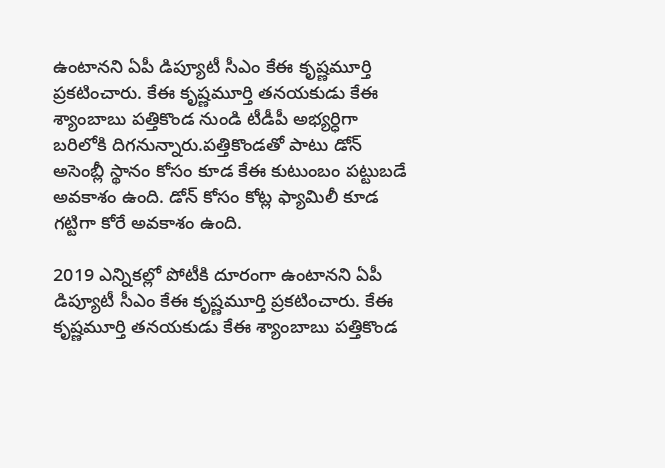ఉంటానని ఏపీ డిప్యూటీ సీఎం కేఈ కృష్ణమూర్తి ప్రకటించారు. కేఈ కృష్ణమూర్తి తనయకుడు కేఈ శ్యాంబాబు పత్తికొండ నుండి టీడీపీ అభ్యర్ధిగా బరిలోకి దిగనున్నారు.పత్తికొండతో పాటు డోన్ అసెంబ్లీ స్థానం కోసం కూడ కేఈ కుటుంబం పట్టుబడే అవకాశం ఉంది. డోన్ కోసం కోట్ల ఫ్యామిలీ కూడ గట్టిగా కోరే అవకాశం ఉంది.

2019 ఎన్నికల్లో పోటీకి దూరంగా ఉంటానని ఏపీ డిప్యూటీ సీఎం కేఈ కృష్ణమూర్తి ప్రకటించారు. కేఈ కృష్ణమూర్తి తనయకుడు కేఈ శ్యాంబాబు పత్తికొండ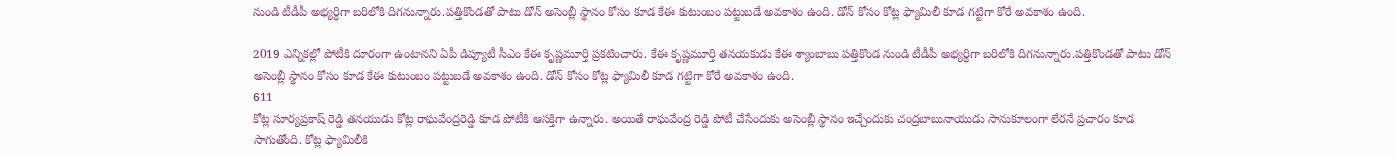నుండి టీడీపీ అభ్యర్ధిగా బరిలోకి దిగనున్నారు.పత్తికొండతో పాటు డోన్ అసెంబ్లీ స్థానం కోసం కూడ కేఈ కుటుంబం పట్టుబడే అవకాశం ఉంది. డోన్ కోసం కోట్ల ఫ్యామిలీ కూడ గట్టిగా కోరే అవకాశం ఉంది.

2019 ఎన్నికల్లో పోటీకి దూరంగా ఉంటానని ఏపీ డిప్యూటీ సీఎం కేఈ కృష్ణమూర్తి ప్రకటించారు. కేఈ కృష్ణమూర్తి తనయకుడు కేఈ శ్యాంబాబు పత్తికొండ నుండి టీడీపీ అభ్యర్ధిగా బరిలోకి దిగనున్నారు.పత్తికొండతో పాటు డోన్ అసెంబ్లీ స్థానం కోసం కూడ కేఈ కుటుంబం పట్టుబడే అవకాశం ఉంది. డోన్ కోసం కోట్ల ఫ్యామిలీ కూడ గట్టిగా కోరే అవకాశం ఉంది.
611
కోట్ల సూర్యప్రకాష్ రెడ్డి తనయుడు కోట్ల రాఘవేంద్రరెడ్డి కూడ పోటీకి ఆసక్తిగా ఉన్నారు. అయితే రాఘవేంద్ర రెడ్డి పోటీ చేసేందుకు అసెంబ్లీ స్థానం ఇచ్చేందుకు చంద్రబాబునాయుడు సానుకూలంగా లేరనే ప్రచారం కూడ సాగుతోంది. కోట్ల ఫ్యామిలీకి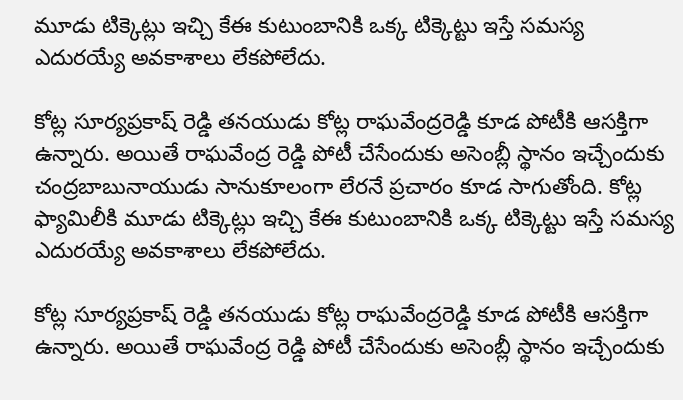మూడు టిక్కెట్లు ఇచ్చి కేఈ కుటుంబానికి ఒక్క టిక్కెట్టు ఇస్తే సమస్య ఎదురయ్యే అవకాశాలు లేకపోలేదు.

కోట్ల సూర్యప్రకాష్ రెడ్డి తనయుడు కోట్ల రాఘవేంద్రరెడ్డి కూడ పోటీకి ఆసక్తిగా ఉన్నారు. అయితే రాఘవేంద్ర రెడ్డి పోటీ చేసేందుకు అసెంబ్లీ స్థానం ఇచ్చేందుకు చంద్రబాబునాయుడు సానుకూలంగా లేరనే ప్రచారం కూడ సాగుతోంది. కోట్ల ఫ్యామిలీకి మూడు టిక్కెట్లు ఇచ్చి కేఈ కుటుంబానికి ఒక్క టిక్కెట్టు ఇస్తే సమస్య ఎదురయ్యే అవకాశాలు లేకపోలేదు.

కోట్ల సూర్యప్రకాష్ రెడ్డి తనయుడు కోట్ల రాఘవేంద్రరెడ్డి కూడ పోటీకి ఆసక్తిగా ఉన్నారు. అయితే రాఘవేంద్ర రెడ్డి పోటీ చేసేందుకు అసెంబ్లీ స్థానం ఇచ్చేందుకు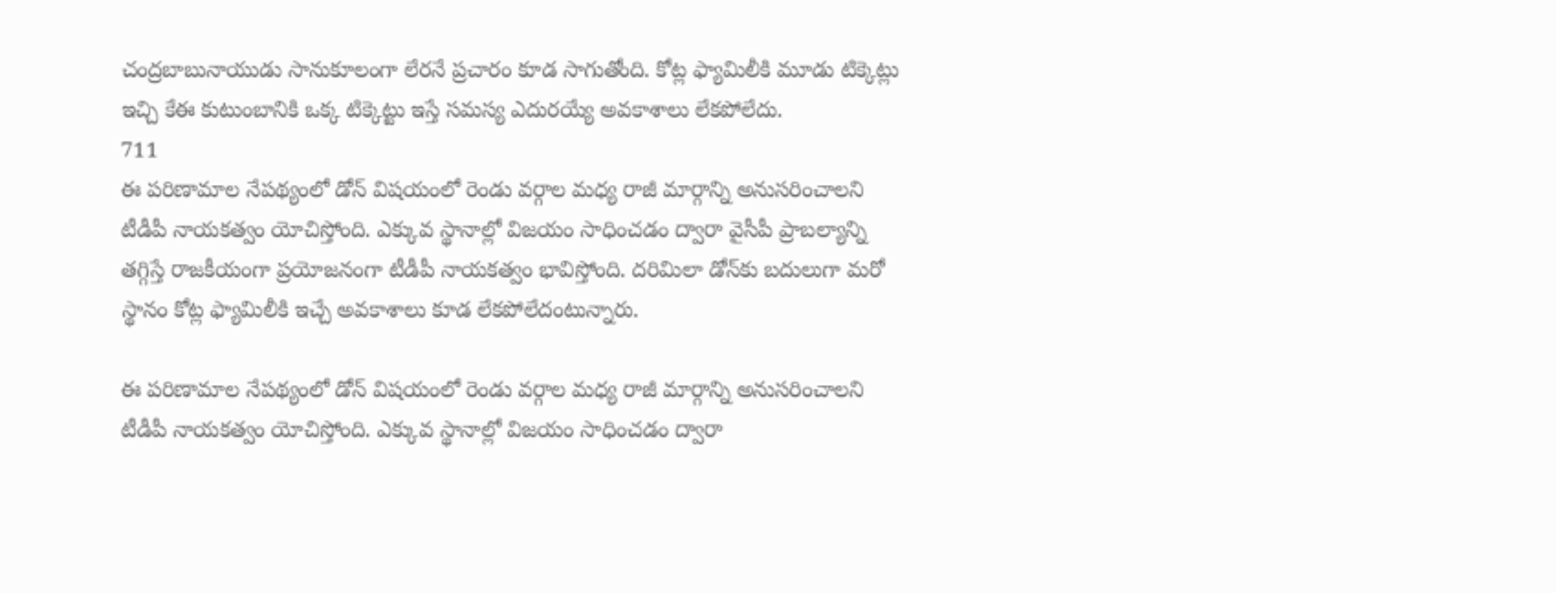చంద్రబాబునాయుడు సానుకూలంగా లేరనే ప్రచారం కూడ సాగుతోంది. కోట్ల ఫ్యామిలీకి మూడు టిక్కెట్లు ఇచ్చి కేఈ కుటుంబానికి ఒక్క టిక్కెట్టు ఇస్తే సమస్య ఎదురయ్యే అవకాశాలు లేకపోలేదు.
711
ఈ పరిణామాల నేపథ్యంలో డోన్‌ విషయంలో రెండు వర్గాల మధ్య రాజీ మార్గాన్ని అనుసరించాలని టీడీపీ నాయకత్వం యోచిస్తోంది. ఎక్కువ స్థానాల్లో విజయం సాధించడం ద్వారా వైసీపీ ప్రాబల్యాన్ని తగ్గిస్తే రాజకీయంగా ప్రయోజనంగా టీడీపీ నాయకత్వం భావిస్తోంది. దరిమిలా డోన్‌కు బదులుగా మరో స్థానం కోట్ల ఫ్యామిలీకి ఇచ్చే అవకాశాలు కూడ లేకపోలేదంటున్నారు.

ఈ పరిణామాల నేపథ్యంలో డోన్‌ విషయంలో రెండు వర్గాల మధ్య రాజీ మార్గాన్ని అనుసరించాలని టీడీపీ నాయకత్వం యోచిస్తోంది. ఎక్కువ స్థానాల్లో విజయం సాధించడం ద్వారా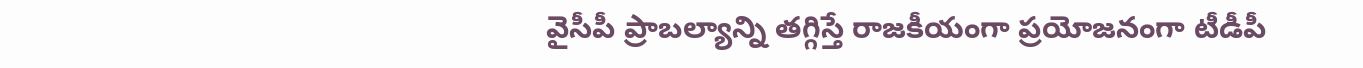వైసీపీ ప్రాబల్యాన్ని తగ్గిస్తే రాజకీయంగా ప్రయోజనంగా టీడీపీ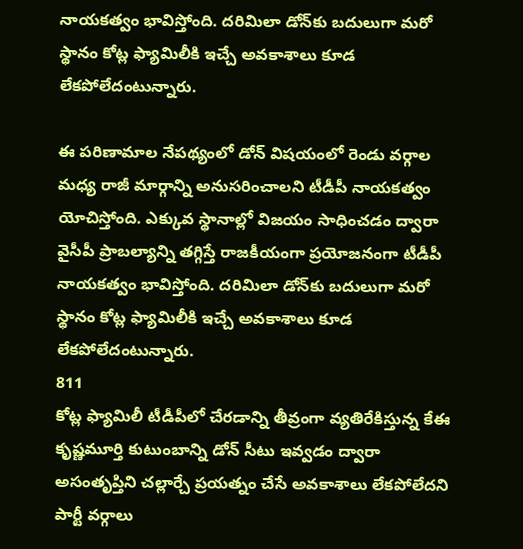నాయకత్వం భావిస్తోంది. దరిమిలా డోన్‌కు బదులుగా మరో స్థానం కోట్ల ఫ్యామిలీకి ఇచ్చే అవకాశాలు కూడ లేకపోలేదంటున్నారు.

ఈ పరిణామాల నేపథ్యంలో డోన్‌ విషయంలో రెండు వర్గాల మధ్య రాజీ మార్గాన్ని అనుసరించాలని టీడీపీ నాయకత్వం యోచిస్తోంది. ఎక్కువ స్థానాల్లో విజయం సాధించడం ద్వారా వైసీపీ ప్రాబల్యాన్ని తగ్గిస్తే రాజకీయంగా ప్రయోజనంగా టీడీపీ నాయకత్వం భావిస్తోంది. దరిమిలా డోన్‌కు బదులుగా మరో స్థానం కోట్ల ఫ్యామిలీకి ఇచ్చే అవకాశాలు కూడ లేకపోలేదంటున్నారు.
811
కోట్ల ఫ్యామిలీ టీడీపీలో చేరడాన్ని తీవ్రంగా వ్యతిరేకిస్తున్న కేఈ కృష్ణమూర్తి కుటుంబాన్ని డోన్ సీటు ఇవ్వడం ద్వారా అసంతృప్తిని చల్లార్చే ప్రయత్నం చేసే అవకాశాలు లేకపోలేదని పార్టీ వర్గాలు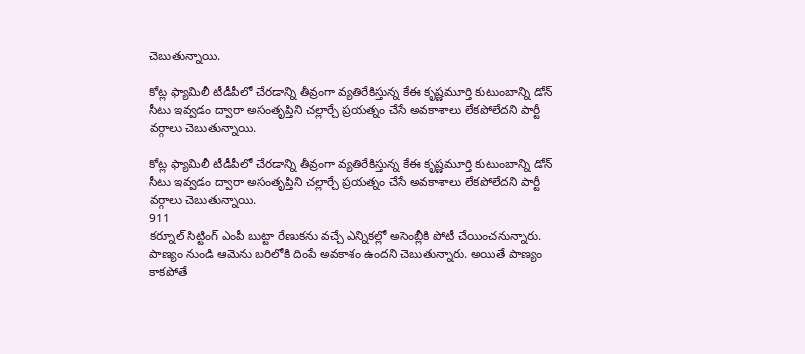చెబుతున్నాయి.

కోట్ల ఫ్యామిలీ టీడీపీలో చేరడాన్ని తీవ్రంగా వ్యతిరేకిస్తున్న కేఈ కృష్ణమూర్తి కుటుంబాన్ని డోన్ సీటు ఇవ్వడం ద్వారా అసంతృప్తిని చల్లార్చే ప్రయత్నం చేసే అవకాశాలు లేకపోలేదని పార్టీ వర్గాలు చెబుతున్నాయి.

కోట్ల ఫ్యామిలీ టీడీపీలో చేరడాన్ని తీవ్రంగా వ్యతిరేకిస్తున్న కేఈ కృష్ణమూర్తి కుటుంబాన్ని డోన్ సీటు ఇవ్వడం ద్వారా అసంతృప్తిని చల్లార్చే ప్రయత్నం చేసే అవకాశాలు లేకపోలేదని పార్టీ వర్గాలు చెబుతున్నాయి.
911
కర్నూల్ సిట్టింగ్ ఎంపీ బుట్టా రేణుకను వచ్చే ఎన్నికల్లో అసెంబ్లీకి పోటీ చేయించనున్నారు. పాణ్యం నుండి ఆమెను బరిలోకి దింపే అవకాశం ఉందని చెబుతున్నారు. అయితే పాణ్యం కాకపోతే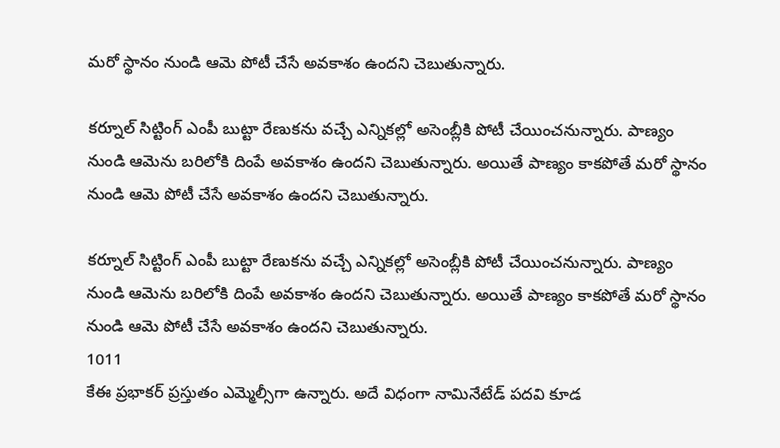మరో స్థానం నుండి ఆమె పోటీ చేసే అవకాశం ఉందని చెబుతున్నారు.

కర్నూల్ సిట్టింగ్ ఎంపీ బుట్టా రేణుకను వచ్చే ఎన్నికల్లో అసెంబ్లీకి పోటీ చేయించనున్నారు. పాణ్యం నుండి ఆమెను బరిలోకి దింపే అవకాశం ఉందని చెబుతున్నారు. అయితే పాణ్యం కాకపోతే మరో స్థానం నుండి ఆమె పోటీ చేసే అవకాశం ఉందని చెబుతున్నారు.

కర్నూల్ సిట్టింగ్ ఎంపీ బుట్టా రేణుకను వచ్చే ఎన్నికల్లో అసెంబ్లీకి పోటీ చేయించనున్నారు. పాణ్యం నుండి ఆమెను బరిలోకి దింపే అవకాశం ఉందని చెబుతున్నారు. అయితే పాణ్యం కాకపోతే మరో స్థానం నుండి ఆమె పోటీ చేసే అవకాశం ఉందని చెబుతున్నారు.
1011
కేఈ ప్రభాకర్ ప్రస్తుతం ఎమ్మెల్సీగా ఉన్నారు. అదే విధంగా నామినేటేడ్ పదవి కూడ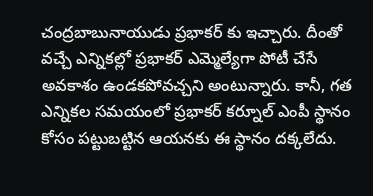చంద్రబాబునాయుడు ప్రభాకర్ కు ఇచ్చారు. దీంతో వచ్చే ఎన్నికల్లో ప్రభాకర్‌ ఎమ్మెల్యేగా పోటీ చేసే అవకాశం ఉండకపోవచ్చని అంటున్నారు. కానీ, గత ఎన్నికల సమయంలో ప్రభాకర్ కర్నూల్ ఎంపీ స్థానం కోసం పట్టుబట్టిన ఆయనకు ఈ స్థానం దక్కలేదు.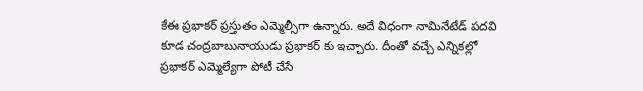కేఈ ప్రభాకర్ ప్రస్తుతం ఎమ్మెల్సీగా ఉన్నారు. అదే విధంగా నామినేటేడ్ పదవి కూడ చంద్రబాబునాయుడు ప్రభాకర్ కు ఇచ్చారు. దీంతో వచ్చే ఎన్నికల్లో ప్రభాకర్‌ ఎమ్మెల్యేగా పోటీ చేసే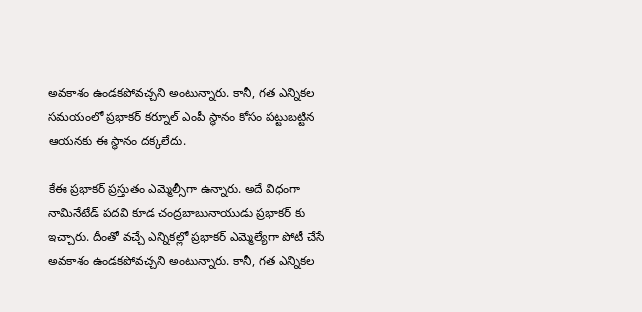అవకాశం ఉండకపోవచ్చని అంటున్నారు. కానీ, గత ఎన్నికల సమయంలో ప్రభాకర్ కర్నూల్ ఎంపీ స్థానం కోసం పట్టుబట్టిన ఆయనకు ఈ స్థానం దక్కలేదు.

కేఈ ప్రభాకర్ ప్రస్తుతం ఎమ్మెల్సీగా ఉన్నారు. అదే విధంగా నామినేటేడ్ పదవి కూడ చంద్రబాబునాయుడు ప్రభాకర్ కు ఇచ్చారు. దీంతో వచ్చే ఎన్నికల్లో ప్రభాకర్‌ ఎమ్మెల్యేగా పోటీ చేసే అవకాశం ఉండకపోవచ్చని అంటున్నారు. కానీ, గత ఎన్నికల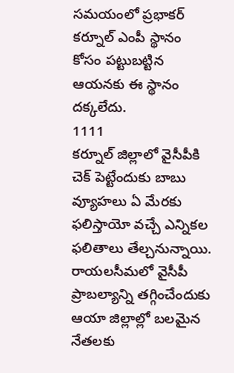సమయంలో ప్రభాకర్ కర్నూల్ ఎంపీ స్థానం కోసం పట్టుబట్టిన ఆయనకు ఈ స్థానం దక్కలేదు.
1111
కర్నూల్ జిల్లాలో వైసీపీకి చెక్ పెట్టేందుకు బాబు వ్యూహలు ఏ మేరకు ఫలిస్తాయో వచ్చే ఎన్నికల ఫలితాలు తేల్చనున్నాయి. రాయలసీమలో వైసీపీ ప్రాబల్యాన్ని తగ్గించేందుకు ఆయా జిల్లాల్లో బలమైన నేతలకు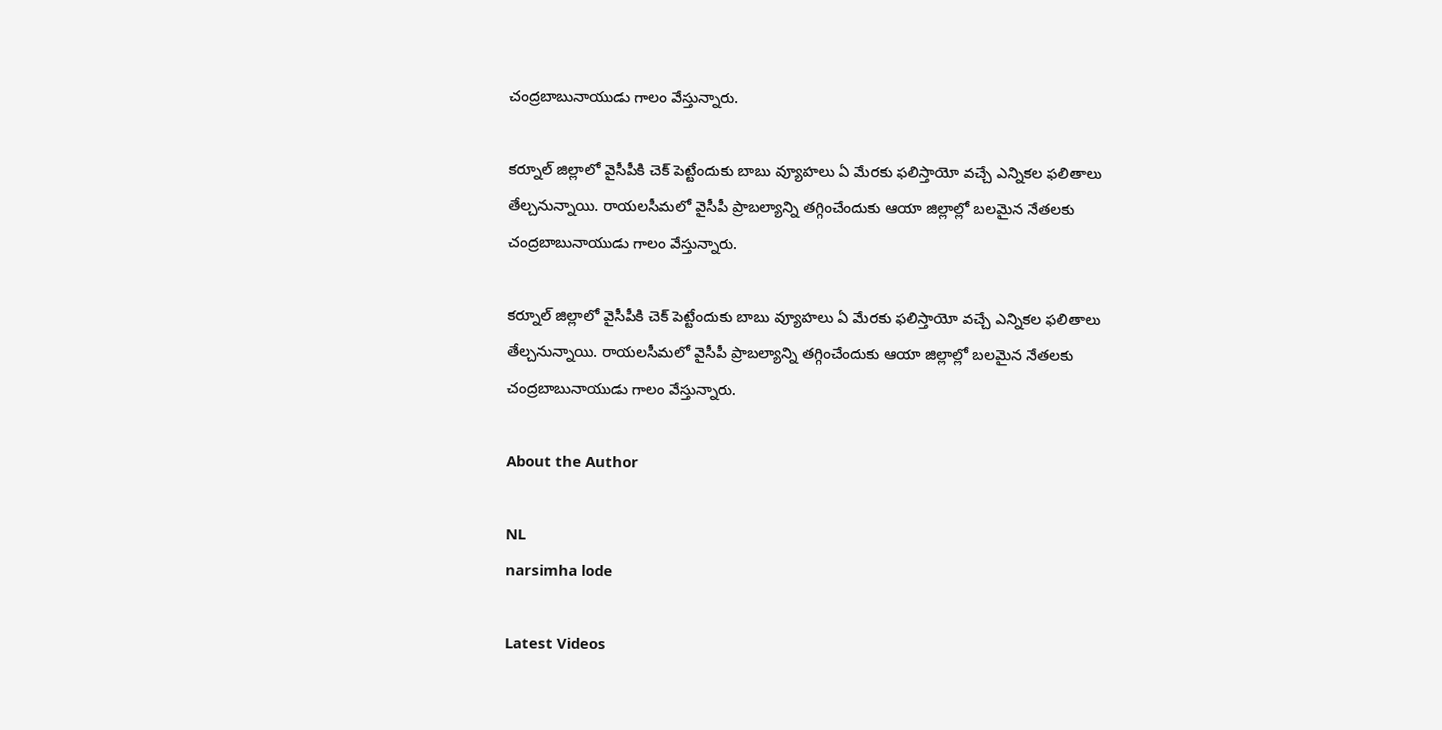చంద్రబాబునాయుడు గాలం వేస్తున్నారు.

కర్నూల్ జిల్లాలో వైసీపీకి చెక్ పెట్టేందుకు బాబు వ్యూహలు ఏ మేరకు ఫలిస్తాయో వచ్చే ఎన్నికల ఫలితాలు తేల్చనున్నాయి. రాయలసీమలో వైసీపీ ప్రాబల్యాన్ని తగ్గించేందుకు ఆయా జిల్లాల్లో బలమైన నేతలకు చంద్రబాబునాయుడు గాలం వేస్తున్నారు.

కర్నూల్ జిల్లాలో వైసీపీకి చెక్ పెట్టేందుకు బాబు వ్యూహలు ఏ మేరకు ఫలిస్తాయో వచ్చే ఎన్నికల ఫలితాలు తేల్చనున్నాయి. రాయలసీమలో వైసీపీ ప్రాబల్యాన్ని తగ్గించేందుకు ఆయా జిల్లాల్లో బలమైన నేతలకు చంద్రబాబునాయుడు గాలం వేస్తున్నారు.

About the Author

NL
narsimha lode

Latest Videos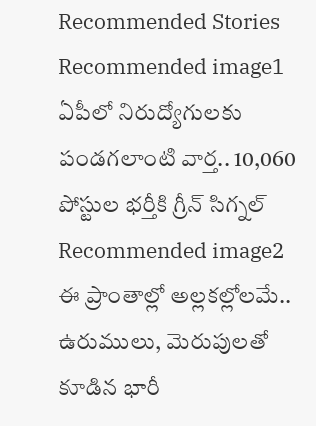Recommended Stories
Recommended image1
ఏపీలో నిరుద్యోగుల‌కు పండ‌గ‌లాంటి వార్త‌.. 10,060 పోస్టుల భ‌ర్తీకి గ్రీన్ సిగ్న‌ల్
Recommended image2
ఈ ప్రాంతాల్లో అల్ల‌క‌ల్లోల‌మే.. ఉరుములు, మెరుపుల‌తో కూడిన భారీ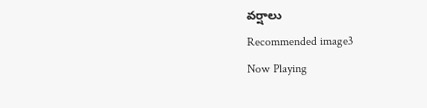వ‌ర్షాలు
Recommended image3
Now Playing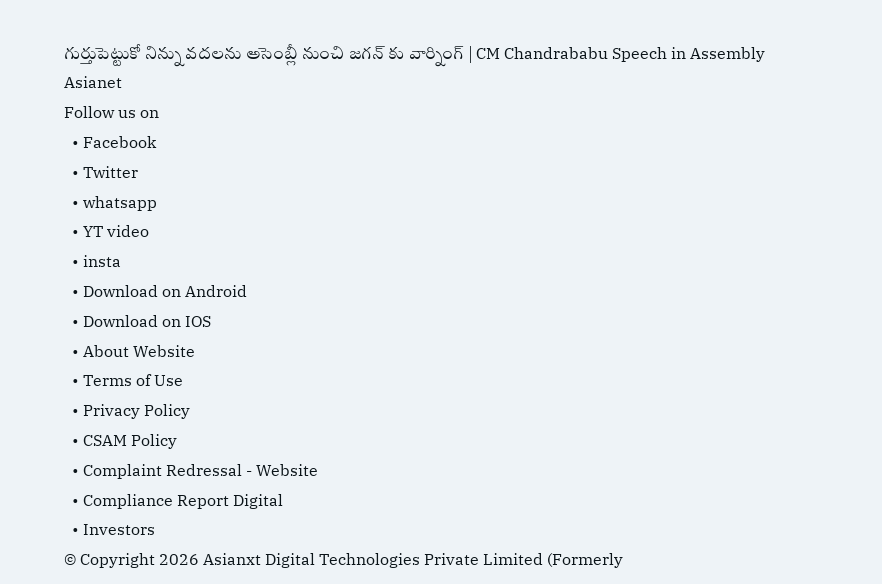గుర్తుపెట్టుకో నిన్ను వదలను అసెంబ్లీ నుంచి జగన్ కు వార్నింగ్ | CM Chandrababu Speech in Assembly
Asianet
Follow us on
  • Facebook
  • Twitter
  • whatsapp
  • YT video
  • insta
  • Download on Android
  • Download on IOS
  • About Website
  • Terms of Use
  • Privacy Policy
  • CSAM Policy
  • Complaint Redressal - Website
  • Compliance Report Digital
  • Investors
© Copyright 2026 Asianxt Digital Technologies Private Limited (Formerly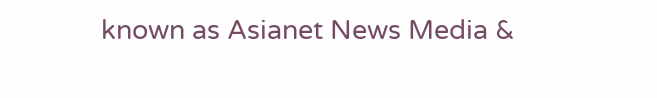known as Asianet News Media &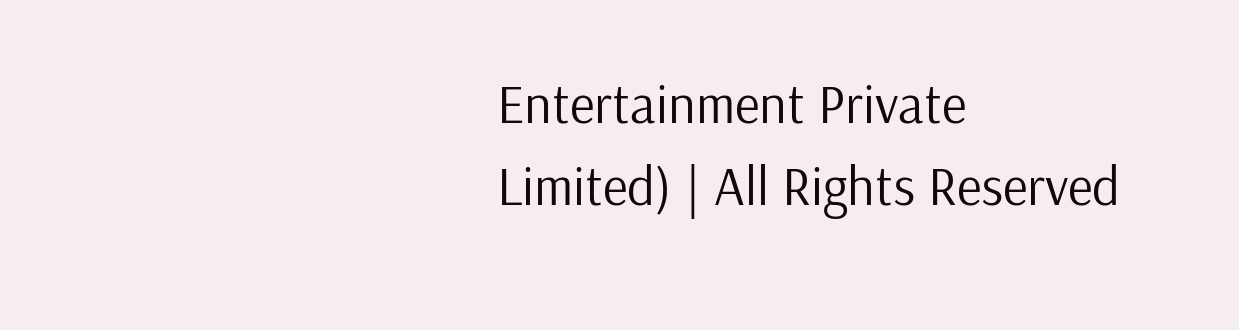Entertainment Private Limited) | All Rights Reserved